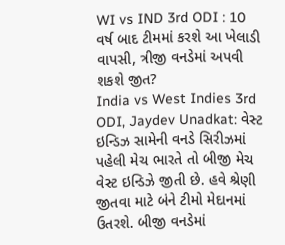WI vs IND 3rd ODI : 10 વર્ષ બાદ ટીમમાં કરશે આ ખેલાડી વાપસી, ત્રીજી વનડેમાં અપવી શકશે જીત?
India vs West Indies 3rd ODI, Jaydev Unadkat: વેસ્ટ ઇન્ડિઝ સામેની વનડે સિરીઝમાં પહેલી મેચ ભારતે તો બીજી મેચ વેસ્ટ ઇન્ડિઝે જીતી છે. હવે શ્રેણી જીતવા માટે બંને ટીમો મેદાનમાં ઉતરશે. બીજી વનડેમાં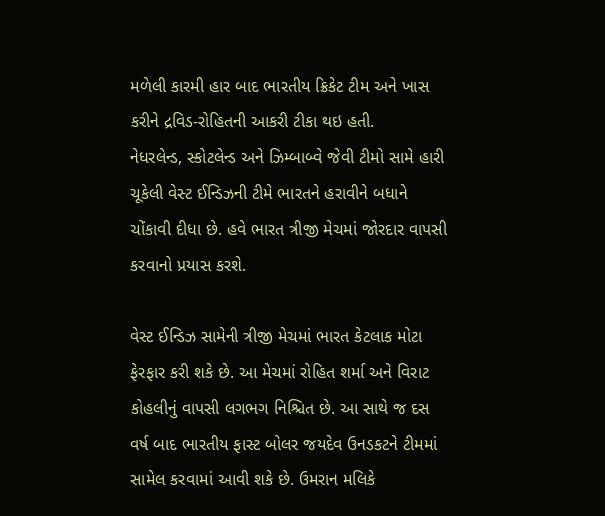મળેલી કારમી હાર બાદ ભારતીય ક્રિકેટ ટીમ અને ખાસ કરીને દ્રવિડ-રોહિતની આકરી ટીકા થઇ હતી.
નેધરલેન્ડ, સ્કોટલેન્ડ અને ઝિમ્બાબ્વે જેવી ટીમો સામે હારી ચૂકેલી વેસ્ટ ઈન્ડિઝની ટીમે ભારતને હરાવીને બધાને ચોંકાવી દીધા છે. હવે ભારત ત્રીજી મેચમાં જોરદાર વાપસી કરવાનો પ્રયાસ કરશે.

વેસ્ટ ઈન્ડિઝ સામેની ત્રીજી મેચમાં ભારત કેટલાક મોટા ફેરફાર કરી શકે છે. આ મેચમાં રોહિત શર્મા અને વિરાટ કોહલીનું વાપસી લગભગ નિશ્ચિત છે. આ સાથે જ દસ વર્ષ બાદ ભારતીય ફાસ્ટ બોલર જયદેવ ઉનડકટને ટીમમાં સામેલ કરવામાં આવી શકે છે. ઉમરાન મલિકે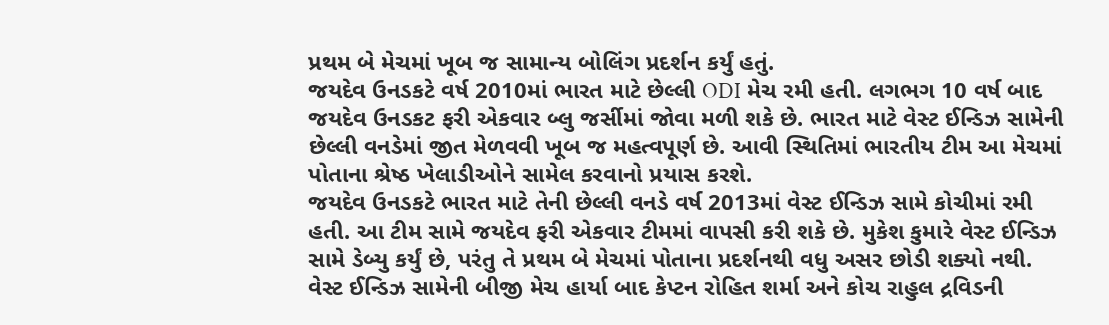પ્રથમ બે મેચમાં ખૂબ જ સામાન્ય બોલિંગ પ્રદર્શન કર્યું હતું.
જયદેવ ઉનડકટે વર્ષ 2010માં ભારત માટે છેલ્લી ODI મેચ રમી હતી. લગભગ 10 વર્ષ બાદ જયદેવ ઉનડકટ ફરી એકવાર બ્લુ જર્સીમાં જોવા મળી શકે છે. ભારત માટે વેસ્ટ ઈન્ડિઝ સામેની છેલ્લી વનડેમાં જીત મેળવવી ખૂબ જ મહત્વપૂર્ણ છે. આવી સ્થિતિમાં ભારતીય ટીમ આ મેચમાં પોતાના શ્રેષ્ઠ ખેલાડીઓને સામેલ કરવાનો પ્રયાસ કરશે.
જયદેવ ઉનડકટે ભારત માટે તેની છેલ્લી વનડે વર્ષ 2013માં વેસ્ટ ઈન્ડિઝ સામે કોચીમાં રમી હતી. આ ટીમ સામે જયદેવ ફરી એકવાર ટીમમાં વાપસી કરી શકે છે. મુકેશ કુમારે વેસ્ટ ઈન્ડિઝ સામે ડેબ્યુ કર્યું છે, પરંતુ તે પ્રથમ બે મેચમાં પોતાના પ્રદર્શનથી વધુ અસર છોડી શક્યો નથી.
વેસ્ટ ઈન્ડિઝ સામેની બીજી મેચ હાર્યા બાદ કેપ્ટન રોહિત શર્મા અને કોચ રાહુલ દ્રવિડની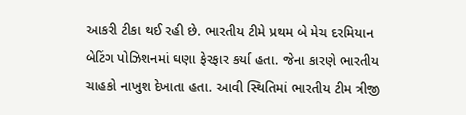આકરી ટીકા થઈ રહી છે. ભારતીય ટીમે પ્રથમ બે મેચ દરમિયાન બેટિંગ પોઝિશનમાં ઘણા ફેરફાર કર્યા હતા. જેના કારણે ભારતીય ચાહકો નાખુશ દેખાતા હતા. આવી સ્થિતિમાં ભારતીય ટીમ ત્રીજી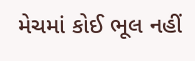મેચમાં કોઈ ભૂલ નહીં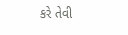કરે તેવી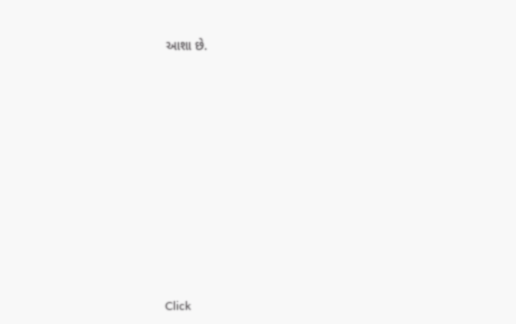આશા છે.












Click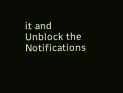it and Unblock the Notifications